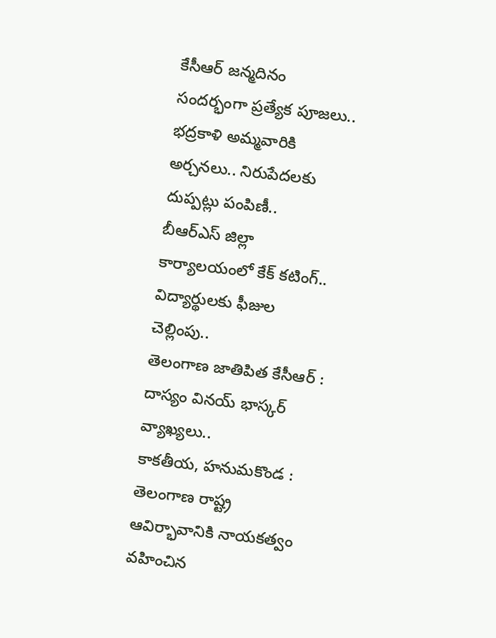కేసీఆర్ జన్మదినం సందర్భంగా ప్రత్యేక పూజలు..
భద్రకాళి అమ్మవారికి అర్చనలు.. నిరుపేదలకు దుప్పట్లు పంపిణీ..
బీఆర్ఎస్ జిల్లా కార్యాలయంలో కేక్ కటింగ్..
విద్యార్థులకు ఫీజుల చెల్లింపు..
తెలంగాణ జాతిపిత కేసీఆర్ : దాస్యం వినయ్ భాస్కర్ వ్యాఖ్యలు..
కాకతీయ, హనుమకొండ : తెలంగాణ రాష్ట్ర ఆవిర్భావానికి నాయకత్వం వహించిన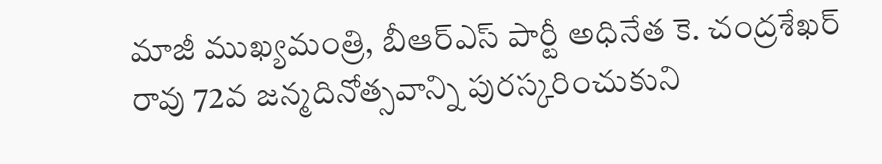మాజీ ముఖ్యమంత్రి, బీఆర్ఎస్ పార్టీ అధినేత కె. చంద్రశేఖర్ రావు 72వ జన్మదినోత్సవాన్ని పురస్కరించుకుని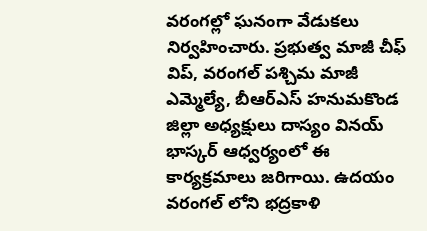వరంగల్లో ఘనంగా వేడుకలు నిర్వహించారు. ప్రభుత్వ మాజీ చీఫ్ విప్, వరంగల్ పశ్చిమ మాజీ ఎమ్మెల్యే, బీఆర్ఎస్ హనుమకొండ జిల్లా అధ్యక్షులు దాస్యం వినయ్ భాస్కర్ ఆధ్వర్యంలో ఈ కార్యక్రమాలు జరిగాయి. ఉదయం వరంగల్ లోని భద్రకాళి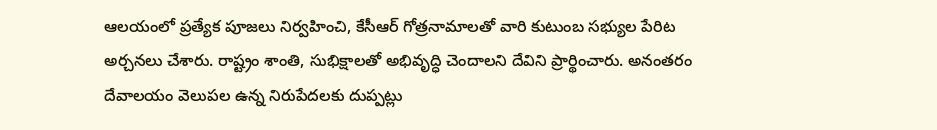ఆలయంలో ప్రత్యేక పూజలు నిర్వహించి, కేసీఆర్ గోత్రనామాలతో వారి కుటుంబ సభ్యుల పేరిట అర్చనలు చేశారు. రాష్ట్రం శాంతి, సుభిక్షాలతో అభివృద్ధి చెందాలని దేవిని ప్రార్థించారు. అనంతరం దేవాలయం వెలుపల ఉన్న నిరుపేదలకు దుప్పట్లు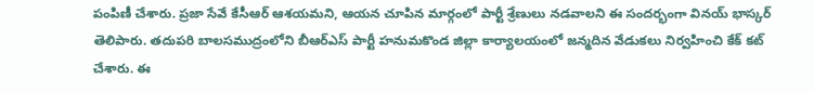పంపిణీ చేశారు. ప్రజా సేవే కేసీఆర్ ఆశయమని, ఆయన చూపిన మార్గంలో పార్టీ శ్రేణులు నడవాలని ఈ సందర్భంగా వినయ్ భాస్కర్ తెలిపారు. తదుపరి బాలసముద్రంలోని బీఆర్ఎస్ పార్టీ హనుమకొండ జిల్లా కార్యాలయంలో జన్మదిన వేడుకలు నిర్వహించి కేక్ కట్ చేశారు. ఈ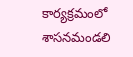కార్యక్రమంలో శాసనమండలి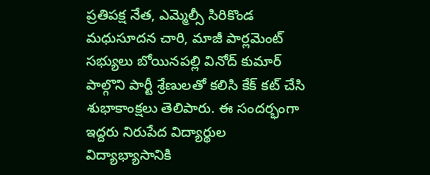ప్రతిపక్ష నేత, ఎమ్మెల్సీ సిరికొండ మధుసూదన చారి, మాజీ పార్లమెంట్ సభ్యులు బోయినపల్లి వినోద్ కుమార్ పాల్గొని పార్టీ శ్రేణులతో కలిసి కేక్ కట్ చేసి శుభాకాంక్షలు తెలిపారు. ఈ సందర్భంగా ఇద్దరు నిరుపేద విద్యార్థుల విద్యాభ్యాసానికి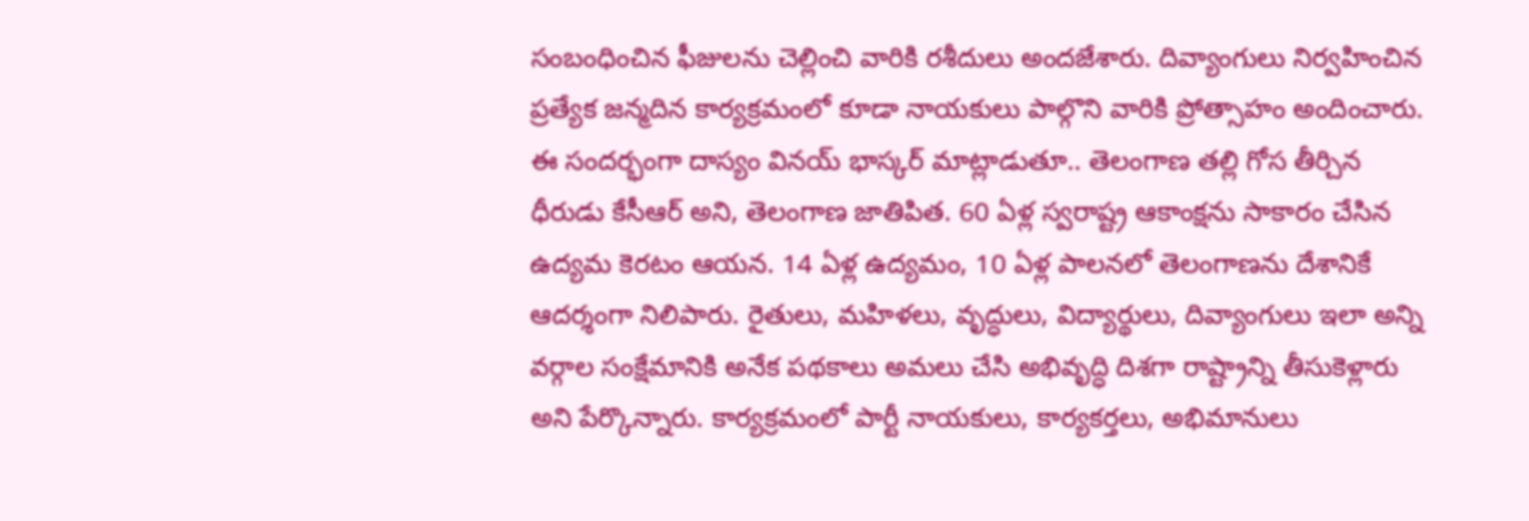సంబంధించిన ఫీజులను చెల్లించి వారికి రశీదులు అందజేశారు. దివ్యాంగులు నిర్వహించిన ప్రత్యేక జన్మదిన కార్యక్రమంలో కూడా నాయకులు పాల్గొని వారికి ప్రోత్సాహం అందించారు. ఈ సందర్భంగా దాస్యం వినయ్ భాస్కర్ మాట్లాడుతూ.. తెలంగాణ తల్లి గోస తీర్చిన ధీరుడు కేసీఆర్ అని, తెలంగాణ జాతిపిత. 60 ఏళ్ల స్వరాష్ట్ర ఆకాంక్షను సాకారం చేసిన ఉద్యమ కెరటం ఆయన. 14 ఏళ్ల ఉద్యమం, 10 ఏళ్ల పాలనలో తెలంగాణను దేశానికే ఆదర్శంగా నిలిపారు. రైతులు, మహిళలు, వృద్ధులు, విద్యార్థులు, దివ్యాంగులు ఇలా అన్ని వర్గాల సంక్షేమానికి అనేక పథకాలు అమలు చేసి అభివృద్ధి దిశగా రాష్ట్రాన్ని తీసుకెళ్లారు అని పేర్కొన్నారు. కార్యక్రమంలో పార్టీ నాయకులు, కార్యకర్తలు, అభిమానులు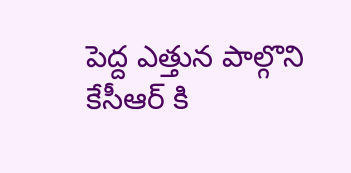పెద్ద ఎత్తున పాల్గొని కేసీఆర్ కి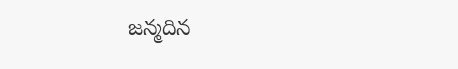జన్మదిన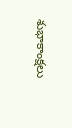శుభాకాంక్షలు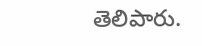తెలిపారు.